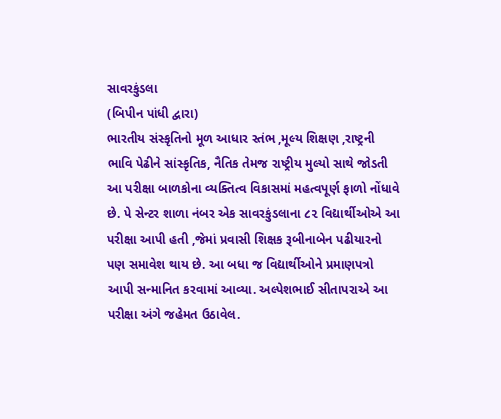સાવરકુંડલા
(બિપીન પાંધી દ્વારા)
ભારતીય સંસ્કૃતિનો મૂળ આધાર સ્તંભ ,મૂલ્ય શિક્ષણ ,રાષ્ટ્રની ભાવિ પેઢીને સાંસ્કૃતિક, નૈતિક તેમજ રાષ્ટ્રીય મુલ્યો સાથે જોડતી આ પરીક્ષા બાળકોના વ્યક્તિત્વ વિકાસમાં મહત્વપૂર્ણ ફાળો નોંધાવે છે. પે સેન્ટર શાળા નંબર એક સાવરકુંડલાના ૮૨ વિદ્યાર્થીઓએ આ પરીક્ષા આપી હતી ,જેમાં પ્રવાસી શિક્ષક રૂબીનાબેન પઢીયારનો પણ સમાવેશ થાય છે. આ બધા જ વિદ્યાર્થીઓને પ્રમાણપત્રો આપી સન્માનિત કરવામાં આવ્યા. અલ્પેશભાઈ સીતાપરાએ આ પરીક્ષા અંગે જહેમત ઉઠાવેલ.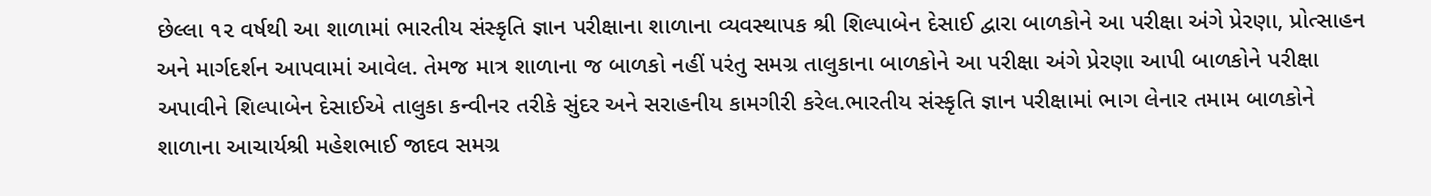છેલ્લા ૧૨ વર્ષથી આ શાળામાં ભારતીય સંસ્કૃતિ જ્ઞાન પરીક્ષાના શાળાના વ્યવસ્થાપક શ્રી શિલ્પાબેન દેસાઈ દ્વારા બાળકોને આ પરીક્ષા અંગે પ્રેરણા, પ્રોત્સાહન અને માર્ગદર્શન આપવામાં આવેલ. તેમજ માત્ર શાળાના જ બાળકો નહીં પરંતુ સમગ્ર તાલુકાના બાળકોને આ પરીક્ષા અંગે પ્રેરણા આપી બાળકોને પરીક્ષા અપાવીને શિલ્પાબેન દેસાઈએ તાલુકા કન્વીનર તરીકે સુંદર અને સરાહનીય કામગીરી કરેલ.ભારતીય સંસ્કૃતિ જ્ઞાન પરીક્ષામાં ભાગ લેનાર તમામ બાળકોને શાળાના આચાર્યશ્રી મહેશભાઈ જાદવ સમગ્ર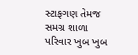સ્ટાફગણ તેમજ સમગ્ર શાળા પરિવાર ખુબ ખુબ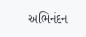અભિનંદન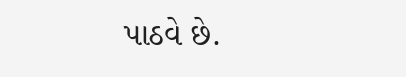પાઠવે છે.